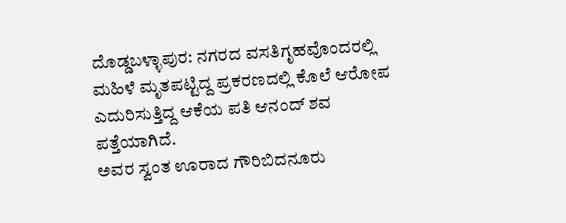ದೊಡ್ಡಬಳ್ಳಾಪುರ: ನಗರದ ವಸತಿಗೃಹವೊಂದರಲ್ಲಿ ಮಹಿಳೆ ಮೃತಪಟ್ಟಿದ್ದ ಪ್ರಕರಣದಲ್ಲಿ ಕೊಲೆ ಆರೋಪ ಎದುರಿಸುತ್ತಿದ್ದ ಆಕೆಯ ಪತಿ ಆನಂದ್ ಶವ ಪತ್ತೆಯಾಗಿದೆ.
ಅವರ ಸ್ವಂತ ಊರಾದ ಗೌರಿಬಿದನೂರು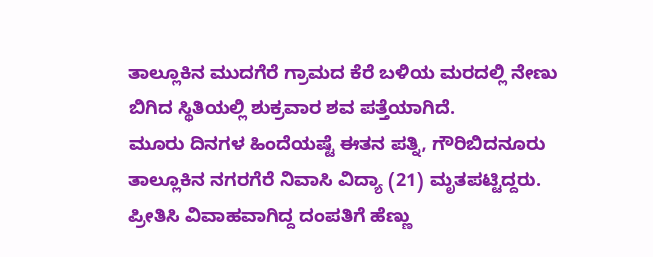ತಾಲ್ಲೂಕಿನ ಮುದಗೆರೆ ಗ್ರಾಮದ ಕೆರೆ ಬಳಿಯ ಮರದಲ್ಲಿ ನೇಣು ಬಿಗಿದ ಸ್ಥಿತಿಯಲ್ಲಿ ಶುಕ್ರವಾರ ಶವ ಪತ್ತೆಯಾಗಿದೆ.
ಮೂರು ದಿನಗಳ ಹಿಂದೆಯಷ್ಟೆ ಈತನ ಪತ್ನಿ, ಗೌರಿಬಿದನೂರು ತಾಲ್ಲೂಕಿನ ನಗರಗೆರೆ ನಿವಾಸಿ ವಿದ್ಯಾ (21) ಮೃತಪಟ್ಟಿದ್ದರು. ಪ್ರೀತಿಸಿ ವಿವಾಹವಾಗಿದ್ದ ದಂಪತಿಗೆ ಹೆಣ್ಣು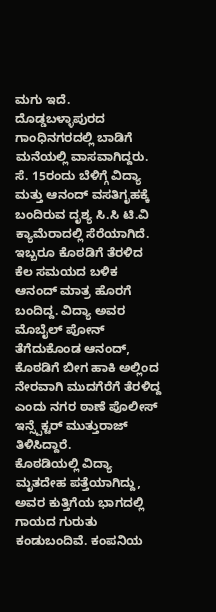ಮಗು ಇದೆ. ದೊಡ್ಡಬಳ್ಳಾಪುರದ ಗಾಂಧಿನಗರದಲ್ಲಿ ಬಾಡಿಗೆ ಮನೆಯಲ್ಲಿ ವಾಸವಾಗಿದ್ದರು.
ಸೆ. 15ರಂದು ಬೆಳಿಗ್ಗೆ ವಿದ್ಯಾ ಮತ್ತು ಆನಂದ್ ವಸತಿಗೃಹಕ್ಕೆ ಬಂದಿರುವ ದೃಶ್ಯ ಸಿ.ಸಿ ಟಿ.ವಿ ಕ್ಯಾಮೆರಾದಲ್ಲಿ ಸೆರೆಯಾಗಿದೆ. ಇಬ್ಬರೂ ಕೊಠಡಿಗೆ ತೆರಳಿದ ಕೆಲ ಸಮಯದ ಬಳಿಕ ಆನಂದ್ ಮಾತ್ರ ಹೊರಗೆ ಬಂದಿದ್ದ. ವಿದ್ಯಾ ಅವರ ಮೊಬೈಲ್ ಪೋನ್ ತೆಗೆದುಕೊಂಡ ಆನಂದ್, ಕೊಠಡಿಗೆ ಬೀಗ ಹಾಕಿ ಅಲ್ಲಿಂದ ನೇರವಾಗಿ ಮುದಗೆರೆಗೆ ತೆರಳಿದ್ದ ಎಂದು ನಗರ ಠಾಣೆ ಪೊಲೀಸ್ ಇನ್ಸ್ಪೆಕ್ಟರ್ ಮುತ್ತುರಾಜ್ ತಿಳಿಸಿದ್ದಾರೆ.
ಕೊಠಡಿಯಲ್ಲಿ ವಿದ್ಯಾ ಮೃತದೇಹ ಪತ್ತೆಯಾಗಿದ್ದು, ಅವರ ಕುತ್ತಿಗೆಯ ಭಾಗದಲ್ಲಿ ಗಾಯದ ಗುರುತು ಕಂಡುಬಂದಿವೆ. ಕಂಪನಿಯ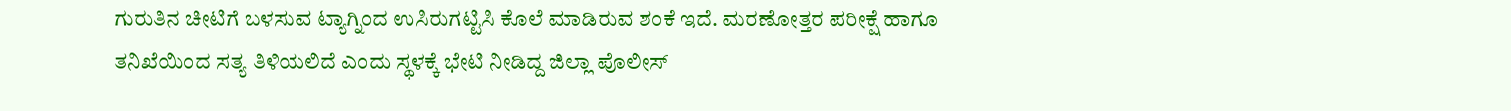ಗುರುತಿನ ಚೀಟಿಗೆ ಬಳಸುವ ಟ್ಯಾಗ್ನಿಂದ ಉಸಿರುಗಟ್ಟಿಸಿ ಕೊಲೆ ಮಾಡಿರುವ ಶಂಕೆ ಇದೆ. ಮರಣೋತ್ತರ ಪರೀಕ್ಷೆ ಹಾಗೂ ತನಿಖೆಯಿಂದ ಸತ್ಯ ತಿಳಿಯಲಿದೆ ಎಂದು ಸ್ಥಳಕ್ಕೆ ಭೇಟಿ ನೀಡಿದ್ದ ಜಿಲ್ಲಾ ಪೊಲೀಸ್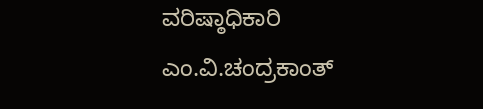ವರಿಷ್ಠಾಧಿಕಾರಿ ಎಂ.ವಿ.ಚಂದ್ರಕಾಂತ್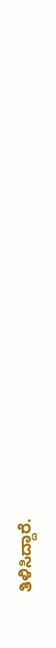ತಿಳಿಸಿದ್ದಾರೆ.